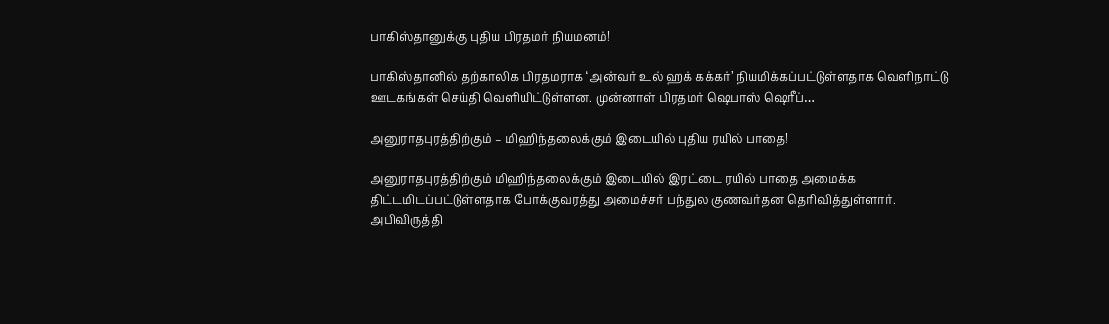பாகிஸ்தானுக்கு புதிய பிரதமர் நியமனம்!

பாகிஸ்தானில் தற்காலிக பிரதமராக ‘அன்வர் உல் ஹக் கக்கர்’ நியமிக்கப்பட்டுள்ளதாக வெளிநாட்டு ஊடகங்கள் செய்தி வெளியிட்டுள்ளன. முன்னாள் பிரதமர் ஷெபாஸ் ஷெரீப்…

அனுராதபுரத்திற்கும் – மிஹிந்தலைக்கும் இடையில் புதிய ரயில் பாதை!

அனுராதபுரத்திற்கும் மிஹிந்தலைக்கும் இடையில் இரட்டை ரயில் பாதை அமைக்க திட்டமிடப்பட்டுள்ளதாக போக்குவரத்து அமைச்சர் பந்துல குணவர்தன தெரிவித்துள்ளார். அபிவிருத்தி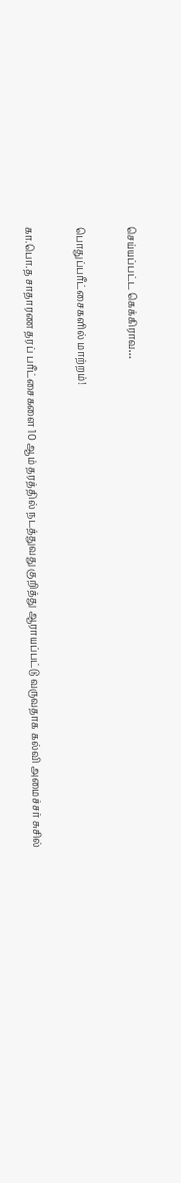செய்யப்பட்ட கெக்கிராவ…

பொதுப்பரீட்சைகளில் மாற்றம்!

கா.பொ.த சாதாரண தரப் பரீட்சைகளை 10 ஆம் தரத்தில் நடத்துவது குறித்து ஆராயப்பட்டு வருவதாக கல்வி அமைச்சர் சுசில்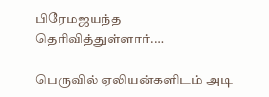பிரேமஜயந்த தெரிவித்துள்ளார்.…

பெருவில் ஏலியன்களிடம் அடி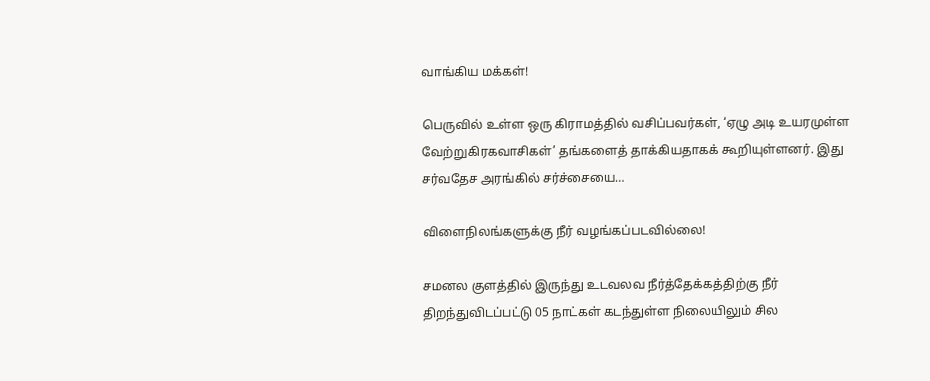வாங்கிய மக்கள்!

பெருவில் உள்ள ஒரு கிராமத்தில் வசிப்பவர்கள், ‘ஏழு அடி உயரமுள்ள வேற்றுகிரகவாசிகள்’ தங்களைத் தாக்கியதாகக் கூறியுள்ளனர். இது சர்வதேச அரங்கில் சர்ச்சையை…

விளைநிலங்களுக்கு நீர் வழங்கப்படவில்லை!

சமனல குளத்தில் இருந்து உடவலவ நீர்த்தேக்கத்திற்கு நீர் திறந்துவிடப்பட்டு 05 நாட்கள் கடந்துள்ள நிலையிலும் சில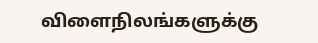விளைநிலங்களுக்கு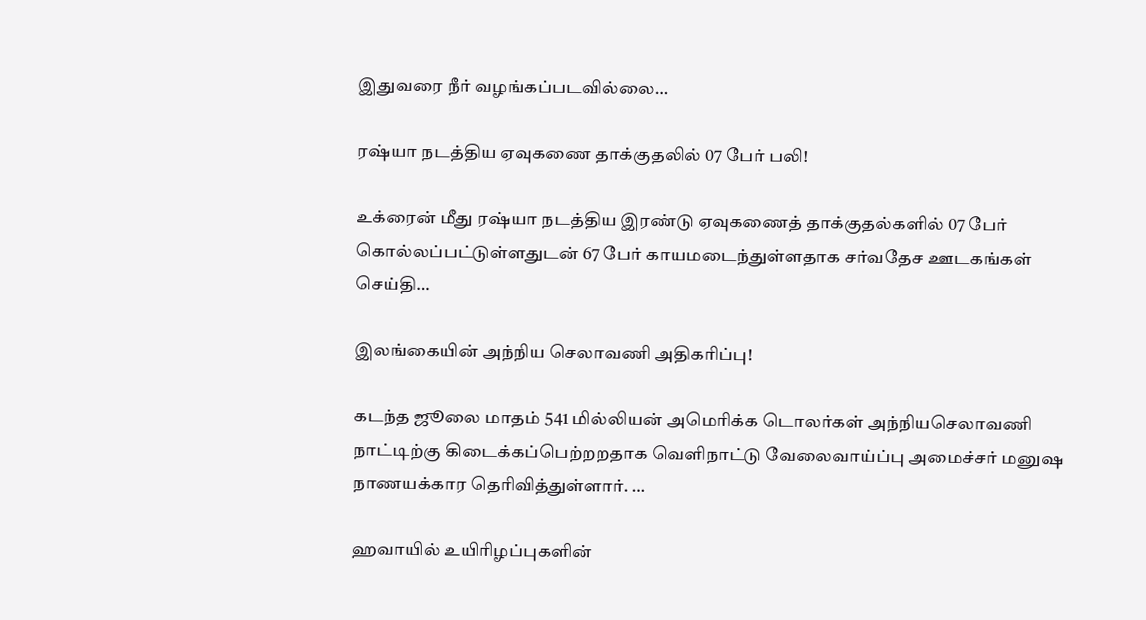இதுவரை நீர் வழங்கப்படவில்லை…

ரஷ்யா நடத்திய ஏவுகணை தாக்குதலில் 07 பேர் பலி!

உக்ரைன் மீது ரஷ்யா நடத்திய இரண்டு ஏவுகணைத் தாக்குதல்களில் 07 பேர் கொல்லப்பட்டுள்ளதுடன் 67 பேர் காயமடைந்துள்ளதாக சர்வதேச ஊடகங்கள் செய்தி…

இலங்கையின் அந்நிய செலாவணி அதிகரிப்பு!

கடந்த ஜூலை மாதம் 541 மில்லியன் அமெரிக்க டொலர்கள் அந்நியசெலாவணி நாட்டிற்கு கிடைக்கப்பெற்றறதாக வெளிநாட்டு வேலைவாய்ப்பு அமைச்சர் மனுஷ நாணயக்கார தெரிவித்துள்ளார். …

ஹவாயில் உயிரிழப்புகளின்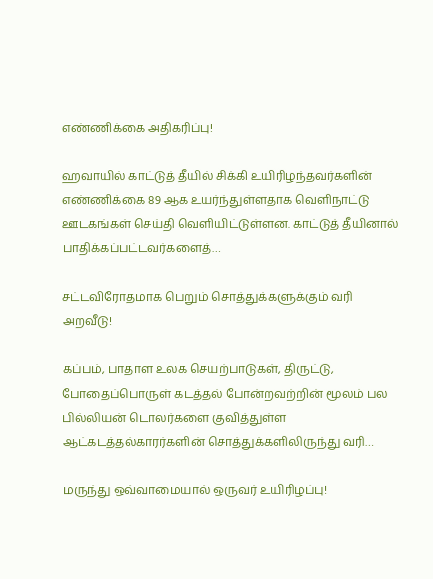எண்ணிக்கை அதிகரிப்பு!

ஹவாயில் காட்டுத் தீயில் சிக்கி உயிரிழந்தவர்களின் எண்ணிக்கை 89 ஆக உயர்ந்துள்ளதாக வெளிநாட்டு ஊடகங்கள் செய்தி வெளியிட்டுள்ளன. காட்டுத் தீயினால் பாதிக்கப்பட்டவர்களைத்…

சட்டவிரோதமாக பெறும் சொத்துக்களுக்கும் வரி அறவீடு!

கப்பம், பாதாள உலக செயற்பாடுகள், திருட்டு, போதைப்பொருள் கடத்தல் போன்றவற்றின் மூலம் பல பில்லியன் டொலர்களை குவித்துள்ள ஆட்கடத்தல்காரர்களின் சொத்துக்களிலிருந்து வரி…

மருந்து ஒவ்வாமையால் ஒருவர் உயிரிழப்பு!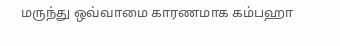மருந்து ஒவ்வாமை காரணமாக கம்பஹா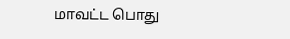மாவட்ட பொது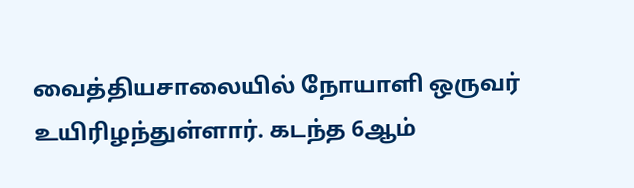வைத்தியசாலையில் நோயாளி ஒருவர் உயிரிழந்துள்ளார். கடந்த 6ஆம்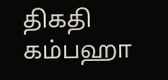திகதி கம்பஹா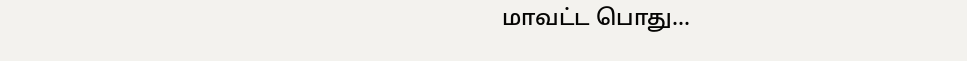மாவட்ட பொது…